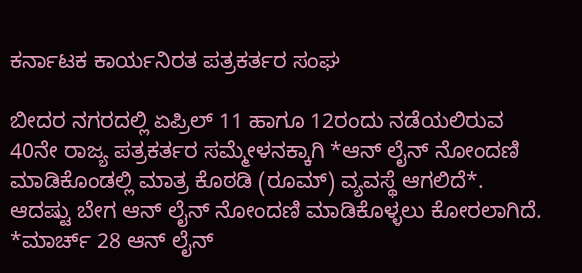ಕರ್ನಾಟಕ ಕಾರ್ಯನಿರತ ಪತ್ರಕರ್ತರ ಸಂಘ

ಬೀದರ ನಗರದಲ್ಲಿ ಏಪ್ರಿಲ್ 11 ಹಾಗೂ 12ರಂದು ನಡೆಯಲಿರುವ 40ನೇ ರಾಜ್ಯ ಪತ್ರಕರ್ತರ ಸಮ್ಮೇಳನಕ್ಕಾಗಿ *ಆನ್ ಲೈನ್ ನೋಂದಣಿ ಮಾಡಿಕೊಂಡಲ್ಲಿ ಮಾತ್ರ ಕೊಠಡಿ (ರೂಮ್) ವ್ಯವಸ್ಥೆ ಆಗಲಿದೆ*. ಆದಷ್ಟು ಬೇಗ ಆನ್ ಲೈನ್ ನೋಂದಣಿ ಮಾಡಿಕೊಳ್ಳಲು ಕೋರಲಾಗಿದೆ. *ಮಾರ್ಚ್ 28 ಆನ್ ಲೈನ್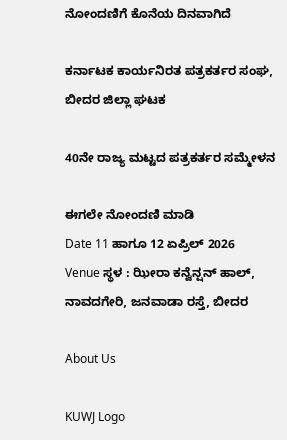ನೋಂದಣಿಗೆ ಕೊನೆಯ ದಿನವಾಗಿದೆ

ಕರ್ನಾಟಕ ಕಾರ್ಯನಿರತ ಪತ್ರಕರ್ತರ ಸಂಘ, ಬೀದರ ಜಿಲ್ಲಾ ಘಟಕ

40ನೇ ರಾಜ್ಯ ಮಟ್ಟದ ಪತ್ರಕರ್ತರ ಸಮ್ಮೇಳನ

ಈಗಲೇ ನೋಂದಣಿ ಮಾಡಿ
Date 11 ಹಾಗೂ 12 ಏಪ್ರಿಲ್ 2026
Venue ಸ್ಥಳ : ಝೀರಾ ಕನ್ವೆನ್ಷನ್ ಹಾಲ್, ನಾವದಗೇರಿ, ಜನವಾಡಾ ರಸ್ತೆ, ಬೀದರ

About Us

KUWJ Logo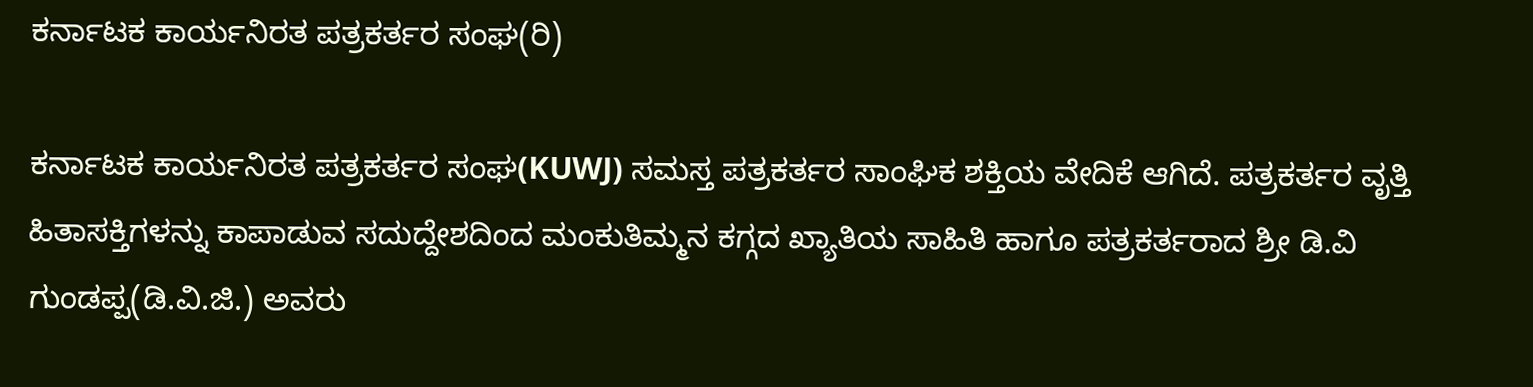ಕರ್ನಾಟಕ ಕಾರ್ಯನಿರತ ಪತ್ರಕರ್ತರ ಸಂಘ(ರಿ)

ಕರ್ನಾಟಕ ಕಾರ್ಯನಿರತ ಪತ್ರಕರ್ತರ ಸಂಘ(KUWJ) ಸಮಸ್ತ ಪತ್ರಕರ್ತರ ಸಾಂಘಿಕ ಶಕ್ತಿಯ ವೇದಿಕೆ ಆಗಿದೆ. ಪತ್ರಕರ್ತರ ವೃತ್ತಿ ಹಿತಾಸಕ್ತಿಗಳನ್ನು ಕಾಪಾಡುವ ಸದುದ್ದೇಶದಿಂದ ಮಂಕುತಿಮ್ಮನ ಕಗ್ಗದ ಖ್ಯಾತಿಯ ಸಾಹಿತಿ ಹಾಗೂ ಪತ್ರಕರ್ತರಾದ ಶ್ರೀ ಡಿ.ವಿ ಗುಂಡಪ್ಪ(ಡಿ.ವಿ.ಜಿ.) ಅವರು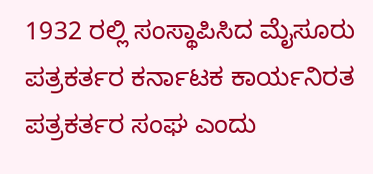1932 ರಲ್ಲಿ ಸಂಸ್ಥಾಪಿಸಿದ ಮೈಸೂರು ಪತ್ರಕರ್ತರ ಕರ್ನಾಟಕ ಕಾರ್ಯನಿರತ ಪತ್ರಕರ್ತರ ಸಂಘ ಎಂದು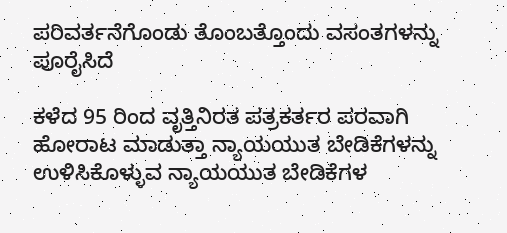ಪರಿವರ್ತನೆಗೊಂಡು ತೊಂಬತ್ತೊಂದು ವಸಂತಗಳನ್ನು ಪೂರೈಸಿದೆ

ಕಳೆದ 95 ರಿಂದ ವೃತ್ತಿನಿರತ ಪತ್ರಕರ್ತರ ಪರವಾಗಿ ಹೋರಾಟ ಮಾಡುತ್ತಾ ನ್ಯಾಯಯುತ ಬೇಡಿಕೆಗಳನ್ನು ಉಳಿಸಿಕೊಳ್ಳುವ ನ್ಯಾಯಯುತ ಬೇಡಿಕೆಗಳ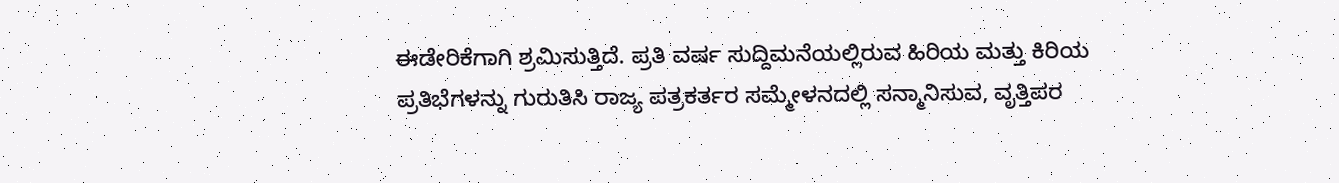ಈಡೇರಿಕೆಗಾಗಿ ಶ್ರಮಿಸುತ್ತಿದೆ. ಪ್ರತಿ ವರ್ಷ ಸುದ್ದಿಮನೆಯಲ್ಲಿರುವ ಹಿರಿಯ ಮತ್ತು ಕಿರಿಯ ಪ್ರತಿಭೆಗಳನ್ನು ಗುರುತಿಸಿ ರಾಜ್ಯ ಪತ್ರಕರ್ತರ ಸಮ್ಮೇಳನದಲ್ಲಿ ಸನ್ಮಾನಿಸುವ, ವೃತ್ತಿಪರ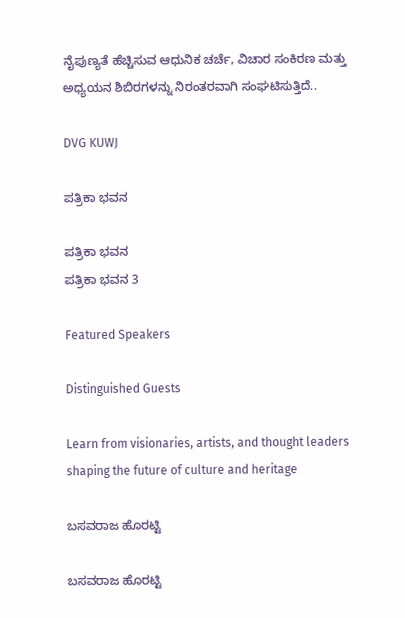ನೈಪುಣ್ಯತೆ ಹೆಚ್ಚಿಸುವ ಆಧುನಿಕ ಚರ್ಚೆ, ವಿಚಾರ ಸಂಕಿರಣ ಮತ್ತು ಅಧ್ಯಯನ ಶಿಬಿರಗಳನ್ನು ನಿರಂತರವಾಗಿ ಸಂಘಟಿಸುತ್ತಿದೆ..

DVG KUWJ

ಪತ್ರಿಕಾ ಭವನ

ಪತ್ರಿಕಾ ಭವನ
ಪತ್ರಿಕಾ ಭವನ 3

Featured Speakers

Distinguished Guests

Learn from visionaries, artists, and thought leaders shaping the future of culture and heritage

ಬಸವರಾಜ ಹೊರಟ್ಟಿ

ಬಸವರಾಜ ಹೊರಟ್ಟಿ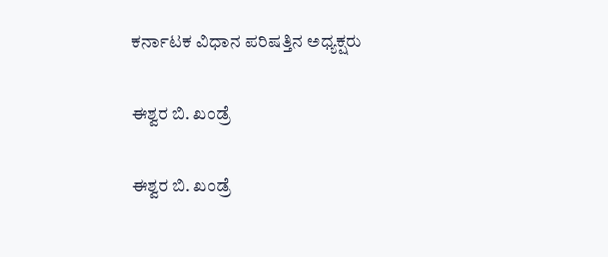ಕರ್ನಾಟಕ ವಿಧಾನ ಪರಿಷತ್ತಿನ ಅಧ್ಯಕ್ಷರು

ಈಶ್ವರ ಬಿ. ಖಂಡ್ರೆ

ಈಶ್ವರ ಬಿ. ಖಂಡ್ರೆ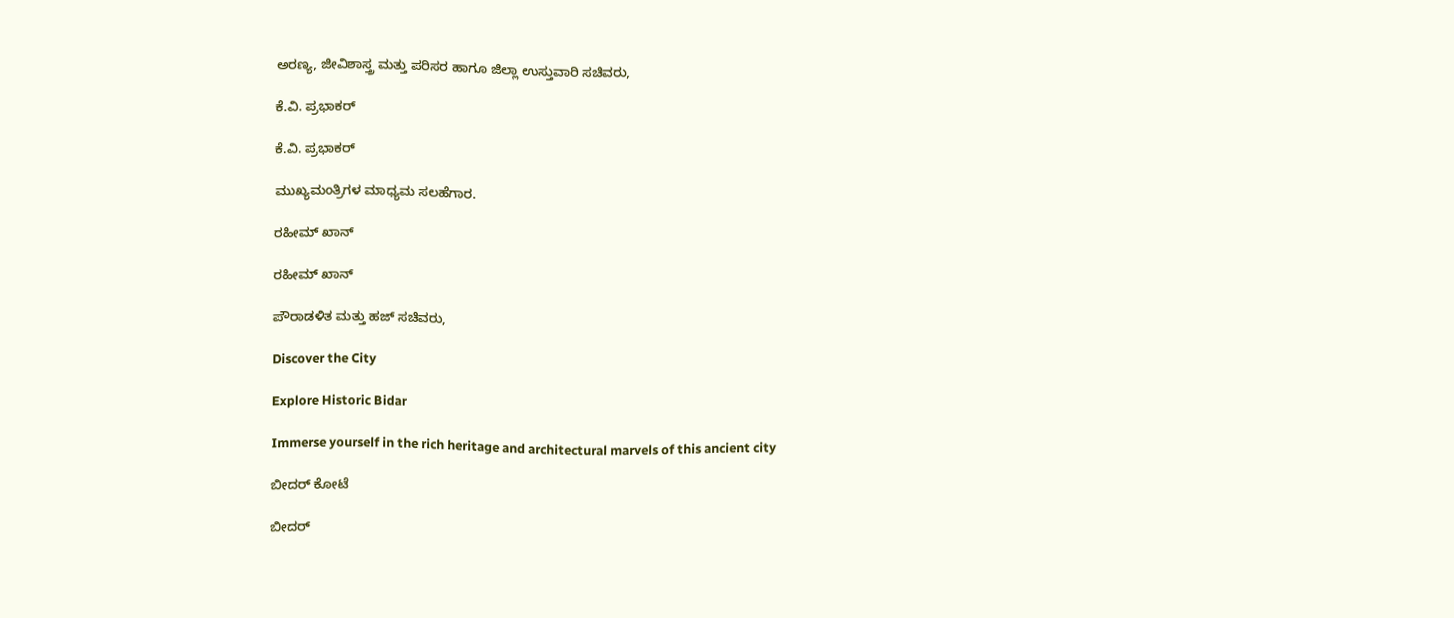ಅರಣ್ಯ, ಜೀವಿಶಾಸ್ತ್ರ ಮತ್ತು ಪರಿಸರ ಹಾಗೂ ಜಿಲ್ಲಾ ಉಸ್ತುವಾರಿ ಸಚಿವರು,

ಕೆ.ವಿ. ಪ್ರಭಾಕರ್

ಕೆ.ವಿ. ಪ್ರಭಾಕರ್

ಮುಖ್ಯಮಂತ್ರಿಗಳ ಮಾಧ್ಯಮ ಸಲಹೆಗಾರ.

ರಹೀಮ್ ಖಾನ್

ರಹೀಮ್ ಖಾನ್

ಪೌರಾಡಳಿತ ಮತ್ತು ಹಜ್ ಸಚಿವರು,

Discover the City

Explore Historic Bidar

Immerse yourself in the rich heritage and architectural marvels of this ancient city

ಬೀದರ್ ಕೋಟೆ

ಬೀದರ್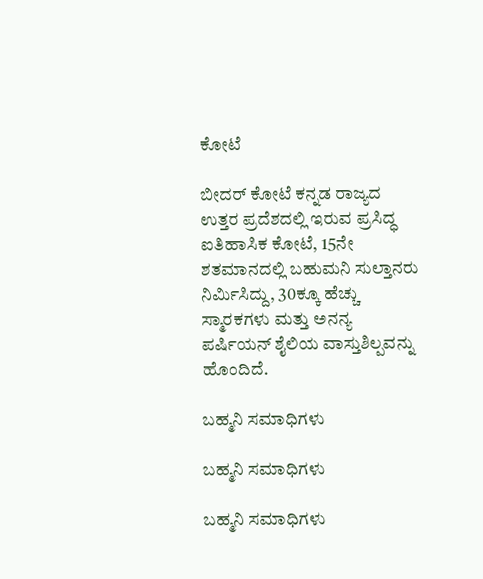ಕೋಟೆ

ಬೀದರ್ ಕೋಟೆ ಕನ್ನಡ ರಾಜ್ಯದ ಉತ್ತರ ಪ್ರದೆಶದಲ್ಲಿ ಇರುವ ಪ್ರಸಿದ್ಧ ಐತಿಹಾಸಿಕ ಕೋಟೆ, 15ನೇ ಶತಮಾನದಲ್ಲಿ ಬಹುಮನಿ ಸುಲ್ತಾನರು ನಿರ್ಮಿಸಿದ್ದು, 30ಕ್ಕೂ ಹೆಚ್ಚು ಸ್ಮಾರಕಗಳು ಮತ್ತು ಅನನ್ಯ ಪರ್ಷಿಯನ್ ಶೈಲಿಯ ವಾಸ್ತುಶಿಲ್ಪವನ್ನು ಹೊಂದಿದೆ.

ಬಹ್ಮನಿ ಸಮಾಧಿಗಳು

ಬಹ್ಮನಿ ಸಮಾಧಿಗಳು

ಬಹ್ಮನಿ ಸಮಾಧಿಗಳು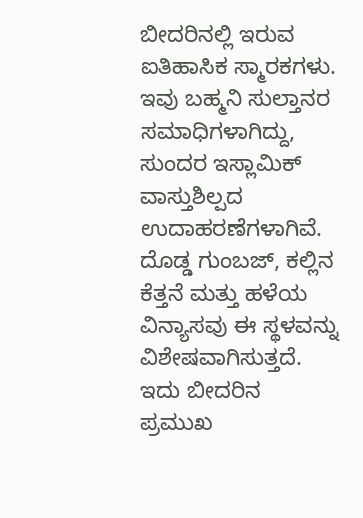ಬೀದರಿನಲ್ಲಿ ಇರುವ ಐತಿಹಾಸಿಕ ಸ್ಮಾರಕಗಳು. ಇವು ಬಹ್ಮನಿ ಸುಲ್ತಾನರ ಸಮಾಧಿಗಳಾಗಿದ್ದು, ಸುಂದರ ಇಸ್ಲಾಮಿಕ್ ವಾಸ್ತುಶಿಲ್ಪದ ಉದಾಹರಣೆಗಳಾಗಿವೆ. ದೊಡ್ಡ ಗುಂಬಜ್‌, ಕಲ್ಲಿನ ಕೆತ್ತನೆ ಮತ್ತು ಹಳೆಯ ವಿನ್ಯಾಸವು ಈ ಸ್ಥಳವನ್ನು ವಿಶೇಷವಾಗಿಸುತ್ತದೆ. ಇದು ಬೀದರಿನ ಪ್ರಮುಖ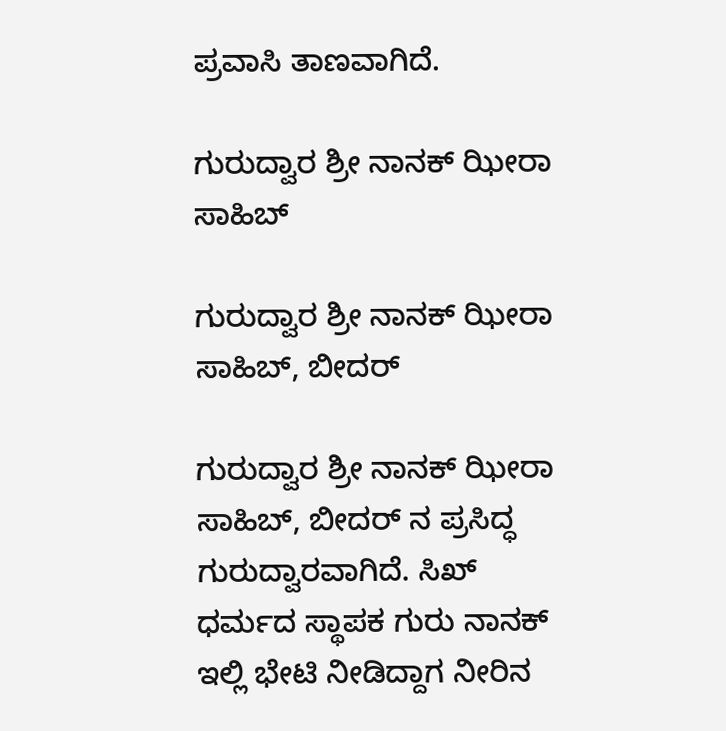ಪ್ರವಾಸಿ ತಾಣವಾಗಿದೆ.

ಗುರುದ್ವಾರ ಶ್ರೀ ನಾನಕ್ ಝೀರಾ ಸಾಹಿಬ್

ಗುರುದ್ವಾರ ಶ್ರೀ ನಾನಕ್ ಝೀರಾ ಸಾಹಿಬ್, ಬೀದರ್

ಗುರುದ್ವಾರ ಶ್ರೀ ನಾನಕ್ ಝೀರಾ ಸಾಹಿಬ್, ಬೀದರ್ ‌ನ ಪ್ರಸಿದ್ಧ ಗುರುದ್ವಾರವಾಗಿದೆ. ಸಿಖ್ ಧರ್ಮದ ಸ್ಥಾಪಕ ಗುರು ನಾನಕ್ ಇಲ್ಲಿ ಭೇಟಿ ನೀಡಿದ್ದಾಗ ನೀರಿನ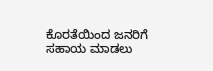ಕೊರತೆಯಿಂದ ಜನರಿಗೆ ಸಹಾಯ ಮಾಡಲು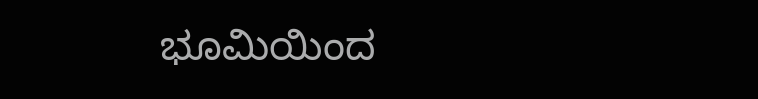ಭೂಮಿಯಿಂದ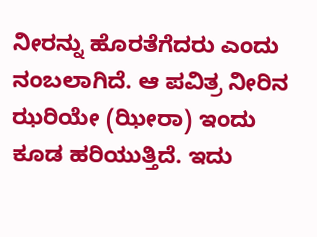ನೀರನ್ನು ಹೊರತೆಗೆದರು ಎಂದು ನಂಬಲಾಗಿದೆ. ಆ ಪವಿತ್ರ ನೀರಿನ ಝರಿಯೇ (ಝೀರಾ) ಇಂದು ಕೂಡ ಹರಿಯುತ್ತಿದೆ. ಇದು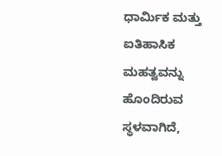ಧಾರ್ಮಿಕ ಮತ್ತು ಐತಿಹಾಸಿಕ ಮಹತ್ವವನ್ನು ಹೊಂದಿರುವ ಸ್ಥಳವಾಗಿದೆ,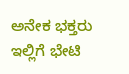ಅನೇಕ ಭಕ್ತರು ಇಲ್ಲಿಗೆ ಭೇಟಿ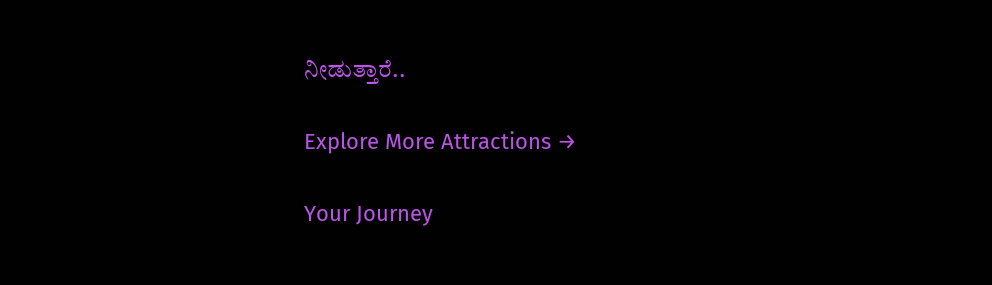ನೀಡುತ್ತಾರೆ..

Explore More Attractions →

Your Journey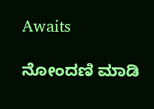Awaits

ನೋಂದಣಿ ಮಾಡಿ